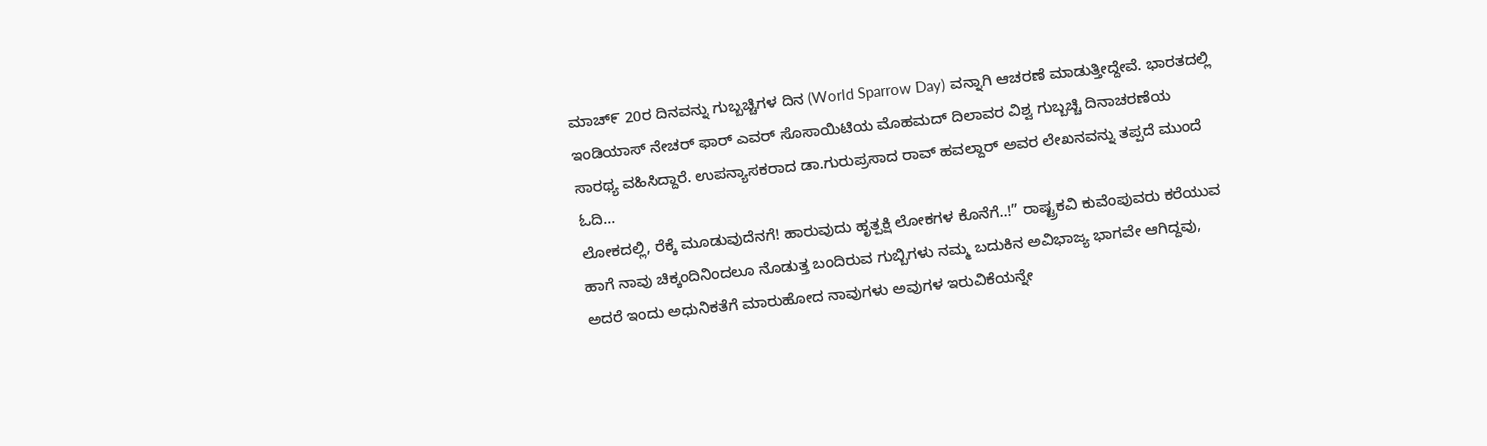ಮಾಚ್೯ 20ರ ದಿನವನ್ನು ಗುಬ್ಬಚ್ಚಿಗಳ ದಿನ (World Sparrow Day) ವನ್ನಾಗಿ ಆಚರಣೆ ಮಾಡುತ್ತೀದ್ದೇವೆ. ಭಾರತದಲ್ಲಿ ಇಂಡಿಯಾಸ್ ನೇಚರ್ ಫಾರ್ ಎವರ್ ಸೊಸಾಯಿಟಿಯ ಮೊಹಮದ್ ದಿಲಾವರ ವಿಶ್ವ ಗುಬ್ಬಚ್ಚಿ ದಿನಾಚರಣೆಯ ಸಾರಥ್ಯ ವಹಿಸಿದ್ದಾರೆ. ಉಪನ್ಯಾಸಕರಾದ ಡಾ.ಗುರುಪ್ರಸಾದ ರಾವ್ ಹವಲ್ದಾರ್ ಅವರ ಲೇಖನವನ್ನು ತಪ್ಪದೆ ಮುಂದೆ ಓದಿ…
ಲೋಕದಲ್ಲಿ, ರೆಕ್ಕೆ ಮೂಡುವುದೆನಗೆ! ಹಾರುವುದು ಹೃತ್ಪಕ್ಷಿ ಲೋಕಗಳ ಕೊನೆಗೆ..!” ರಾಷ್ಟ್ರಕವಿ ಕುವೆಂಪುವರು ಕರೆಯುವ ಹಾಗೆ ನಾವು ಚಿಕ್ಕಂದಿನಿಂದಲೂ ನೊಡುತ್ತ ಬಂದಿರುವ ಗುಬ್ಬಿಗಳು ನಮ್ಮ ಬದುಕಿನ ಅವಿಭಾಜ್ಯ ಭಾಗವೇ ಆಗಿದ್ದವು, ಅದರೆ ಇಂದು ಅಧುನಿಕತೆಗೆ ಮಾರುಹೋದ ನಾವುಗಳು ಅವುಗಳ ಇರುವಿಕೆಯನ್ನೇ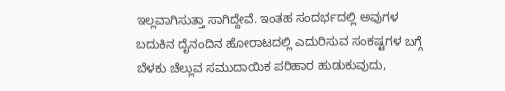ಇಲ್ಲವಾಗಿಸುತ್ತಾ ಸಾಗಿದ್ದೇವೆ. ಇಂತಹ ಸಂದರ್ಭದಲ್ಲಿ ಅವುಗಳ ಬದುಕಿನ ದೈನಂದಿನ ಹೋರಾಟದಲ್ಲಿ ಎದುರಿಸುವ ಸಂಕಷ್ಟಗಳ ಬಗ್ಗೆ ಬೆಳಕು ಚೆಲ್ಲುವ ಸಮುದಾಯಿಕ ಪರಿಹಾರ ಹುಡುಕುವುದು,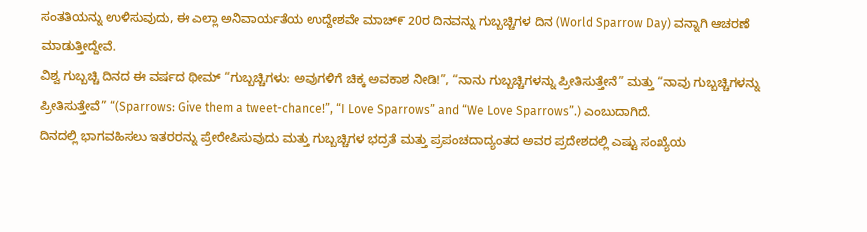ಸಂತತಿಯನ್ನು ಉಳಿಸುವುದು, ಈ ಎಲ್ಲಾ ಅನಿವಾರ್ಯತೆಯ ಉದ್ದೇಶವೇ ಮಾಚ್೯ 20ರ ದಿನವನ್ನು ಗುಬ್ಬಚ್ಚಿಗಳ ದಿನ (World Sparrow Day) ವನ್ನಾಗಿ ಆಚರಣೆ ಮಾಡುತ್ತೀದ್ದೇವೆ.
ವಿಶ್ವ ಗುಬ್ಬಚ್ಚಿ ದಿನದ ಈ ವರ್ಷದ ಥೀಮ್ “ಗುಬ್ಬಚ್ಚಿಗಳು: ಅವುಗಳಿಗೆ ಚಿಕ್ಕ ಅವಕಾಶ ನೀಡಿ!”, “ನಾನು ಗುಬ್ಬಚ್ಚಿಗಳನ್ನು ಪ್ರೀತಿಸುತ್ತೇನೆ” ಮತ್ತು “ನಾವು ಗುಬ್ಬಚ್ಚಿಗಳನ್ನು ಪ್ರೀತಿಸುತ್ತೇವೆ” “(Sparrows: Give them a tweet-chance!”, “I Love Sparrows” and “We Love Sparrows”.) ಎಂಬುದಾಗಿದೆ.
ದಿನದಲ್ಲಿ ಭಾಗವಹಿಸಲು ಇತರರನ್ನು ಪ್ರೇರೇಪಿಸುವುದು ಮತ್ತು ಗುಬ್ಬಚ್ಚಿಗಳ ಭದ್ರತೆ ಮತ್ತು ಪ್ರಪಂಚದಾದ್ಯಂತದ ಅವರ ಪ್ರದೇಶದಲ್ಲಿ ಎಷ್ಟು ಸಂಖ್ಯೆಯ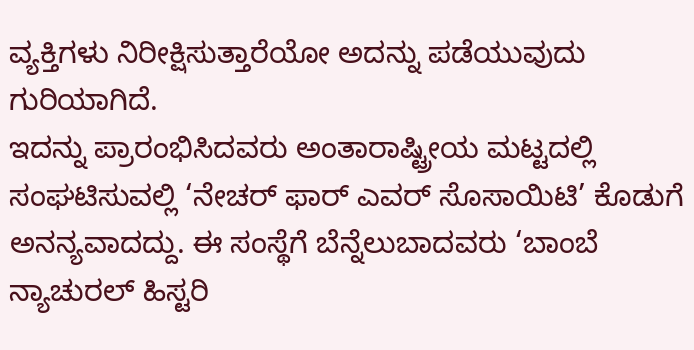ವ್ಯಕ್ತಿಗಳು ನಿರೀಕ್ಷಿಸುತ್ತಾರೆಯೋ ಅದನ್ನು ಪಡೆಯುವುದು ಗುರಿಯಾಗಿದೆ.
ಇದನ್ನು ಪ್ರಾರಂಭಿಸಿದವರು ಅಂತಾರಾಷ್ಟ್ರೀಯ ಮಟ್ಟದಲ್ಲಿ ಸಂಘಟಿಸುವಲ್ಲಿ ‘ನೇಚರ್ ಫಾರ್ ಎವರ್ ಸೊಸಾಯಿಟಿ’ ಕೊಡುಗೆ ಅನನ್ಯವಾದದ್ದು. ಈ ಸಂಸ್ಥೆಗೆ ಬೆನ್ನೆಲುಬಾದವರು ‘ಬಾಂಬೆ ನ್ಯಾಚುರಲ್ ಹಿಸ್ಟರಿ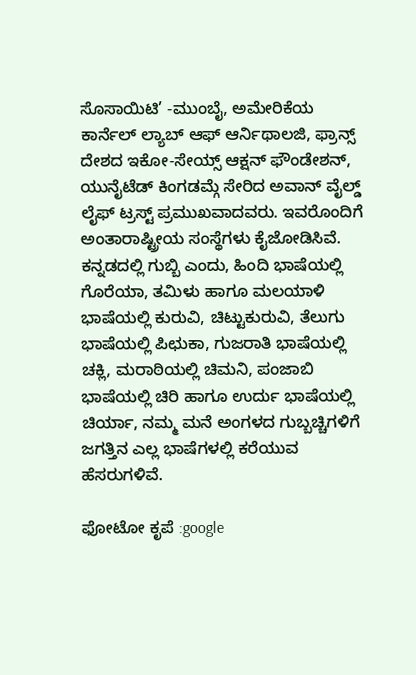ಸೊಸಾಯಿಟಿ’ -ಮುಂಬೈ, ಅಮೇರಿಕೆಯ ಕಾರ್ನೆಲ್ ಲ್ಯಾಬ್ ಆಫ್ ಆರ್ನಿಥಾಲಜಿ, ಫ್ರಾನ್ಸ್ ದೇಶದ ಇಕೋ-ಸೇಯ್ಸ್ ಆಕ್ಷನ್ ಫೌಂಡೇಶನ್, ಯುನೈಟೆಡ್ ಕಿಂಗಡಮ್ಗೆ ಸೇರಿದ ಅವಾನ್ ವೈಲ್ಡ್ ಲೈಫ್ ಟ್ರಸ್ಟ್ ಪ್ರಮುಖವಾದವರು. ಇವರೊಂದಿಗೆ ಅಂತಾರಾಷ್ಟ್ರೀಯ ಸಂಸ್ಥೆಗಳು ಕೈಜೋಡಿಸಿವೆ. ಕನ್ನಡದಲ್ಲಿ ಗುಬ್ಬಿ ಎಂದು, ಹಿಂದಿ ಭಾಷೆಯಲ್ಲಿ ಗೊರೆಯಾ, ತಮಿಳು ಹಾಗೂ ಮಲಯಾಳಿ ಭಾಷೆಯಲ್ಲಿ ಕುರುವಿ, ಚಿಟ್ಟುಕುರುವಿ, ತೆಲುಗು ಭಾಷೆಯಲ್ಲಿ ಪಿಛುಕಾ, ಗುಜರಾತಿ ಭಾಷೆಯಲ್ಲಿ ಚಕ್ಲಿ, ಮರಾಠಿಯಲ್ಲಿ ಚಿಮನಿ, ಪಂಜಾಬಿ ಭಾಷೆಯಲ್ಲಿ ಚಿರಿ ಹಾಗೂ ಉರ್ದು ಭಾಷೆಯಲ್ಲಿ ಚಿರ್ಯಾ, ನಮ್ಮ ಮನೆ ಅಂಗಳದ ಗುಬ್ಬಚ್ಚಿಗಳಿಗೆ ಜಗತ್ತಿನ ಎಲ್ಲ ಭಾಷೆಗಳಲ್ಲಿ ಕರೆಯುವ ಹೆಸರುಗಳಿವೆ.

ಫೋಟೋ ಕೃಪೆ :google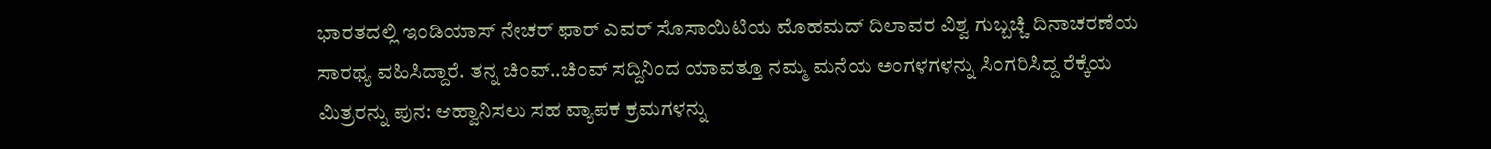ಭಾರತದಲ್ಲಿ ಇಂಡಿಯಾಸ್ ನೇಚರ್ ಫಾರ್ ಎವರ್ ಸೊಸಾಯಿಟಿಯ ಮೊಹಮದ್ ದಿಲಾವರ ವಿಶ್ವ ಗುಬ್ಬಚ್ಚಿ ದಿನಾಚರಣೆಯ ಸಾರಥ್ಯ ವಹಿಸಿದ್ದಾರೆ. ತನ್ನ ಚಿಂವ್..ಚಿಂವ್ ಸದ್ದಿನಿಂದ ಯಾವತ್ತೂ ನಮ್ಮ ಮನೆಯ ಅಂಗಳಗಳನ್ನು ಸಿಂಗರಿಸಿದ್ದ ರೆಕ್ಕೆಯ ಮಿತ್ರರನ್ನು ಪುನ: ಆಹ್ವಾನಿಸಲು ಸಹ ವ್ಯಾಪಕ ಕ್ರಮಗಳನ್ನು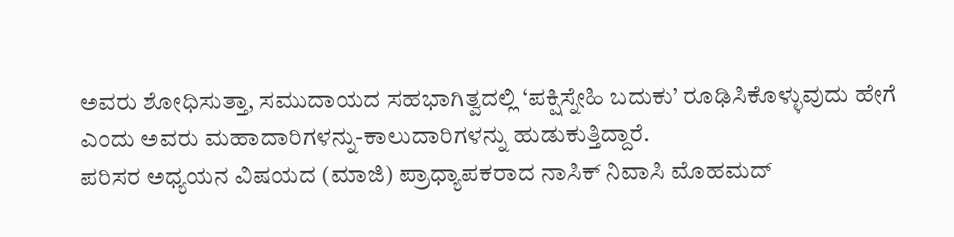ಅವರು ಶೋಧಿಸುತ್ತಾ, ಸಮುದಾಯದ ಸಹಭಾಗಿತ್ವದಲ್ಲಿ ‘ಪಕ್ಷಿಸ್ನೇಹಿ ಬದುಕು’ ರೂಢಿಸಿಕೊಳ್ಳುವುದು ಹೇಗೆ ಎಂದು ಅವರು ಮಹಾದಾರಿಗಳನ್ನು-ಕಾಲುದಾರಿಗಳನ್ನು ಹುಡುಕುತ್ತಿದ್ದಾರೆ.
ಪರಿಸರ ಅಧ್ಯಯನ ವಿಷಯದ (ಮಾಜಿ) ಪ್ರಾಧ್ಯಾಪಕರಾದ ನಾಸಿಕ್ ನಿವಾಸಿ ಮೊಹಮದ್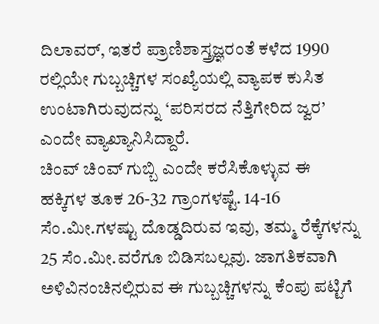ದಿಲಾವರ್, ಇತರೆ ಪ್ರಾಣಿಶಾಸ್ತ್ರಜ್ಞರಂತೆ ಕಳೆದ 1990 ರಲ್ಲಿಯೇ ಗುಬ್ಬಚ್ಚಿಗಳ ಸಂಖ್ಯೆಯಲ್ಲಿ ವ್ಯಾಪಕ ಕುಸಿತ ಉಂಟಾಗಿರುವುದನ್ನು ‘ಪರಿಸರದ ನೆತ್ತಿಗೇರಿದ ಜ್ವರ’ ಎಂದೇ ವ್ಯಾಖ್ಯಾನಿಸಿದ್ದಾರೆ.
ಚಿಂವ್ ಚಿಂವ್ ಗುಬ್ಬಿ ಎಂದೇ ಕರೆಸಿಕೊಳ್ಳುವ ಈ ಹಕ್ಕಿಗಳ ತೂಕ 26-32 ಗ್ರಾಂಗಳಷ್ಟೆ. 14-16 ಸೆಂ.ಮೀ.ಗಳಷ್ಟು ದೊಡ್ಡದಿರುವ ಇವು, ತಮ್ಮ ರೆಕ್ಕೆಗಳನ್ನು 25 ಸೆಂ.ಮೀ.ವರೆಗೂ ಬಿಡಿಸಬಲ್ಲವು. ಜಾಗತಿಕವಾಗಿ ಅಳಿವಿನಂಚಿನಲ್ಲಿರುವ ಈ ಗುಬ್ಬಚ್ಚಿಗಳನ್ನು ಕೆಂಪು ಪಟ್ಟಿಗೆ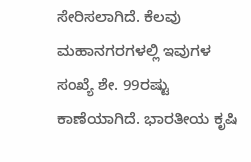ಸೇರಿಸಲಾಗಿದೆ. ಕೆಲವು ಮಹಾನಗರಗಳಲ್ಲಿ ಇವುಗಳ ಸಂಖ್ಯೆ ಶೇ. 99ರಷ್ಟು ಕಾಣೆಯಾಗಿದೆ. ಭಾರತೀಯ ಕೃಷಿ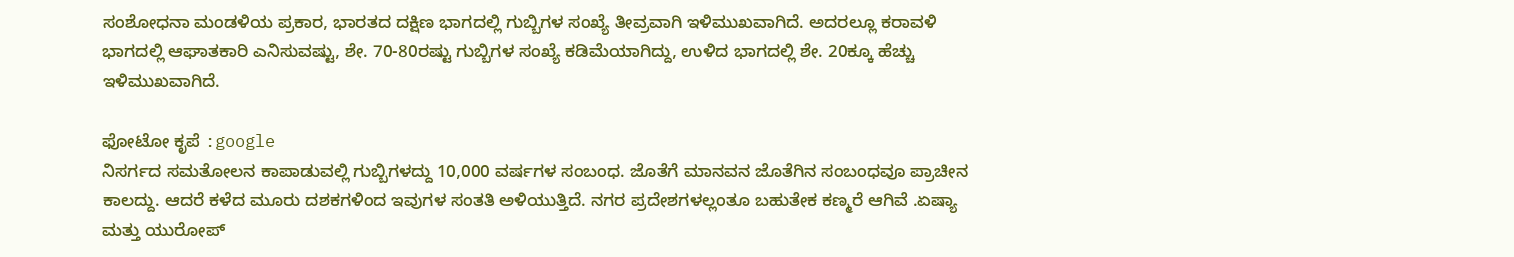ಸಂಶೋಧನಾ ಮಂಡಳಿಯ ಪ್ರಕಾರ, ಭಾರತದ ದಕ್ಷಿಣ ಭಾಗದಲ್ಲಿ ಗುಬ್ಬಿಗಳ ಸಂಖ್ಯೆ ತೀವ್ರವಾಗಿ ಇಳಿಮುಖವಾಗಿದೆ. ಅದರಲ್ಲೂ ಕರಾವಳಿ ಭಾಗದಲ್ಲಿ ಆಘಾತಕಾರಿ ಎನಿಸುವಷ್ಟು, ಶೇ. 70-80ರಷ್ಟು ಗುಬ್ಬಿಗಳ ಸಂಖ್ಯೆ ಕಡಿಮೆಯಾಗಿದ್ದು, ಉಳಿದ ಭಾಗದಲ್ಲಿ ಶೇ. 20ಕ್ಕೂ ಹೆಚ್ಚು ಇಳಿಮುಖವಾಗಿದೆ.

ಫೋಟೋ ಕೃಪೆ :google
ನಿಸರ್ಗದ ಸಮತೋಲನ ಕಾಪಾಡುವಲ್ಲಿ ಗುಬ್ಬಿಗಳದ್ದು 10,000 ವರ್ಷಗಳ ಸಂಬಂಧ. ಜೊತೆಗೆ ಮಾನವನ ಜೊತೆಗಿನ ಸಂಬಂಧವೂ ಪ್ರಾಚೀನ ಕಾಲದ್ದು. ಆದರೆ ಕಳೆದ ಮೂರು ದಶಕಗಳಿಂದ ಇವುಗಳ ಸಂತತಿ ಅಳಿಯುತ್ತಿದೆ. ನಗರ ಪ್ರದೇಶಗಳಲ್ಲಂತೂ ಬಹುತೇಕ ಕಣ್ಮರೆ ಆಗಿವೆ .ಏಷ್ಯಾ ಮತ್ತು ಯುರೋಪ್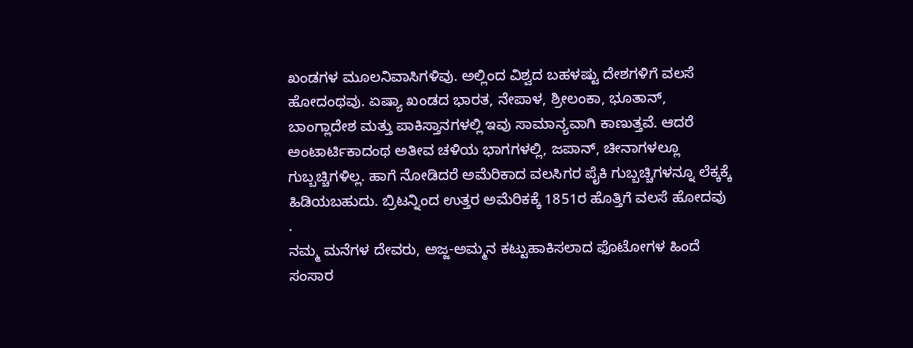ಖಂಡಗಳ ಮೂಲನಿವಾಸಿಗಳಿವು. ಅಲ್ಲಿಂದ ವಿಶ್ವದ ಬಹಳಷ್ಟು ದೇಶಗಳಿಗೆ ವಲಸೆ ಹೋದಂಥವು. ಏಷ್ಯಾ ಖಂಡದ ಭಾರತ, ನೇಪಾಳ, ಶ್ರೀಲಂಕಾ, ಭೂತಾನ್, ಬಾಂಗ್ಲಾದೇಶ ಮತ್ತು ಪಾಕಿಸ್ತಾನಗಳಲ್ಲಿ ಇವು ಸಾಮಾನ್ಯವಾಗಿ ಕಾಣುತ್ತವೆ. ಆದರೆ ಅಂಟಾರ್ಟಿಕಾದಂಥ ಅತೀವ ಚಳಿಯ ಭಾಗಗಳಲ್ಲಿ, ಜಪಾನ್, ಚೀನಾಗಳಲ್ಲೂ ಗುಬ್ಬಚ್ಚಿಗಳಿಲ್ಲ. ಹಾಗೆ ನೋಡಿದರೆ ಅಮೆರಿಕಾದ ವಲಸಿಗರ ಪೈಕಿ ಗುಬ್ಬಚ್ಚಿಗಳನ್ನೂ ಲೆಕ್ಕಕ್ಕೆ ಹಿಡಿಯಬಹುದು. ಬ್ರಿಟನ್ನಿಂದ ಉತ್ತರ ಅಮೆರಿಕಕ್ಕೆ 1851ರ ಹೊತ್ತಿಗೆ ವಲಸೆ ಹೋದವು .
ನಮ್ಮ ಮನೆಗಳ ದೇವರು, ಅಜ್ಜ-ಅಮ್ಮನ ಕಟ್ಟುಹಾಕಿಸಲಾದ ಫೊಟೋಗಳ ಹಿಂದೆ ಸಂಸಾರ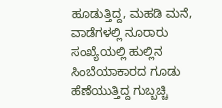ಹೂಡುತ್ತಿದ್ದ, ಮಹಡಿ ಮನೆ, ವಾಡೆಗಳಲ್ಲಿ ನೂರಾರು ಸಂಖ್ಯೆಯಲ್ಲಿ ಹುಲ್ಲಿನ ಸಿಂಬೆಯಾಕಾರದ ಗೂಡು ಹೆಣೆಯುತ್ತಿದ್ದ ಗುಬ್ಬಚ್ಚಿ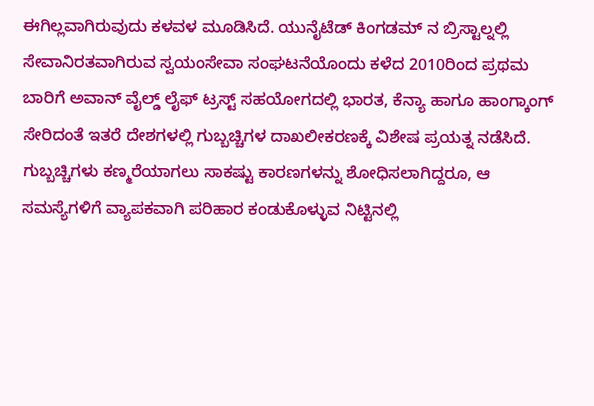ಈಗಿಲ್ಲವಾಗಿರುವುದು ಕಳವಳ ಮೂಡಿಸಿದೆ. ಯುನೈಟೆಡ್ ಕಿಂಗಡಮ್ ನ ಬ್ರಿಸ್ಟಾಲ್ನಲ್ಲಿ ಸೇವಾನಿರತವಾಗಿರುವ ಸ್ವಯಂಸೇವಾ ಸಂಘಟನೆಯೊಂದು ಕಳೆದ 2010ರಿಂದ ಪ್ರಥಮ ಬಾರಿಗೆ ಅವಾನ್ ವೈಲ್ಡ್ ಲೈಫ್ ಟ್ರಸ್ಟ್ ಸಹಯೋಗದಲ್ಲಿ ಭಾರತ, ಕೆನ್ಯಾ ಹಾಗೂ ಹಾಂಗ್ಕಾಂಗ್ ಸೇರಿದಂತೆ ಇತರೆ ದೇಶಗಳಲ್ಲಿ ಗುಬ್ಬಚ್ಚಿಗಳ ದಾಖಲೀಕರಣಕ್ಕೆ ವಿಶೇಷ ಪ್ರಯತ್ನ ನಡೆಸಿದೆ.
ಗುಬ್ಬಚ್ಚಿಗಳು ಕಣ್ಮರೆಯಾಗಲು ಸಾಕಷ್ಟು ಕಾರಣಗಳನ್ನು ಶೋಧಿಸಲಾಗಿದ್ದರೂ, ಆ ಸಮಸ್ಯೆಗಳಿಗೆ ವ್ಯಾಪಕವಾಗಿ ಪರಿಹಾರ ಕಂಡುಕೊಳ್ಳುವ ನಿಟ್ಟಿನಲ್ಲಿ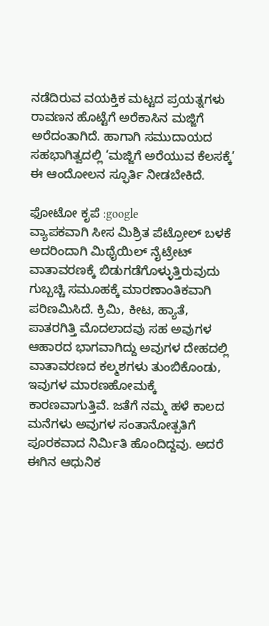ನಡೆದಿರುವ ವಯಕ್ತಿಕ ಮಟ್ಟದ ಪ್ರಯತ್ನಗಳು ರಾವಣನ ಹೊಟ್ಟೆಗೆ ಅರೆಕಾಸಿನ ಮಜ್ಜಿಗೆ ಅರೆದಂತಾಗಿದೆ. ಹಾಗಾಗಿ ಸಮುದಾಯದ ಸಹಭಾಗಿತ್ವದಲ್ಲಿ ‘ಮಜ್ಜಿಗೆ ಅರೆಯುವ ಕೆಲಸಕ್ಕೆ’ ಈ ಆಂದೋಲನ ಸ್ಫೂರ್ತಿ ನೀಡಬೇಕಿದೆ.

ಫೋಟೋ ಕೃಪೆ :google
ವ್ಯಾಪಕವಾಗಿ ಸೀಸ ಮಿಶ್ರಿತ ಪೆಟ್ರೋಲ್ ಬಳಕೆ ಅದರಿಂದಾಗಿ ಮಿಥೈಯಿಲ್ ನೈಟ್ರೇಟ್ ವಾತಾವರಣಕ್ಕೆ ಬಿಡುಗಡೆಗೊಳ್ಳುತ್ತಿರುವುದು ಗುಬ್ಬಚ್ಚಿ ಸಮೂಹಕ್ಕೆ ಮಾರಣಾಂತಿಕವಾಗಿ ಪರಿಣಮಿಸಿದೆ. ಕ್ರಿಮಿ, ಕೀಟ, ಹ್ಯಾತೆ, ಪಾತರಗಿತ್ತಿ ಮೊದಲಾದವು ಸಹ ಅವುಗಳ ಆಹಾರದ ಭಾಗವಾಗಿದ್ದು ಅವುಗಳ ದೇಹದಲ್ಲಿ ವಾತಾವರಣದ ಕಲ್ಮಶಗಳು ತುಂಬಿಕೊಂಡು, ಇವುಗಳ ಮಾರಣಹೋಮಕ್ಕೆ ಕಾರಣವಾಗುತ್ತಿವೆ. ಜತೆಗೆ ನಮ್ಮ ಹಳೆ ಕಾಲದ ಮನೆಗಳು ಅವುಗಳ ಸಂತಾನೋತ್ಪತಿಗೆ ಪೂರಕವಾದ ನಿರ್ಮಿತಿ ಹೊಂದಿದ್ದವು. ಅದರೆ ಈಗಿನ ಆಧುನಿಕ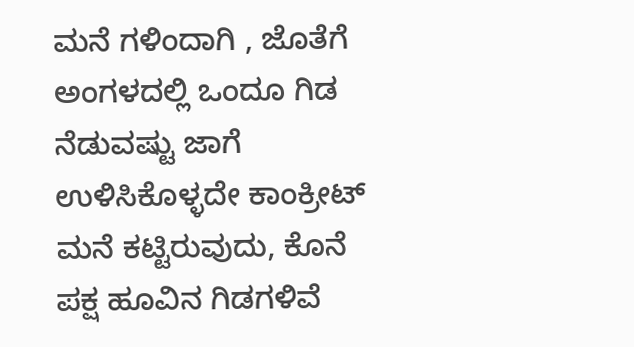ಮನೆ ಗಳಿಂದಾಗಿ , ಜೊತೆಗೆ ಅಂಗಳದಲ್ಲಿ ಒಂದೂ ಗಿಡ ನೆಡುವಷ್ಟು ಜಾಗೆ ಉಳಿಸಿಕೊಳ್ಳದೇ ಕಾಂಕ್ರೀಟ್ ಮನೆ ಕಟ್ಟಿರುವುದು, ಕೊನೆ ಪಕ್ಷ ಹೂವಿನ ಗಿಡಗಳಿವೆ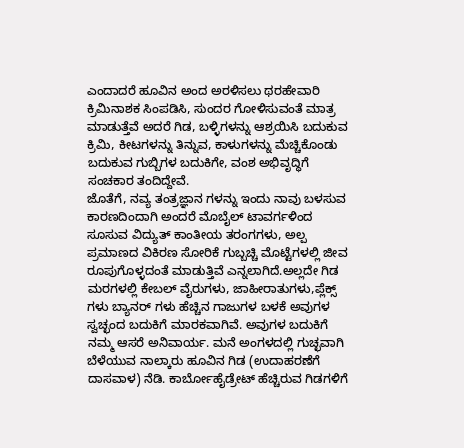ಎಂದಾದರೆ ಹೂವಿನ ಅಂದ ಅರಳಿಸಲು ಥರಹೇವಾರಿ ಕ್ರಿಮಿನಾಶಕ ಸಿಂಪಡಿಸಿ, ಸುಂದರ ಗೋಳಿಸುವಂತೆ ಮಾತ್ರ ಮಾಡುತ್ತೆವೆ ಅದರೆ ಗಿಡ, ಬಳ್ಳಿಗಳನ್ನು ಆಶ್ರಯಿಸಿ ಬದುಕುವ ಕ್ರಿಮಿ, ಕೀಟಗಳನ್ನು ತಿನ್ನುವ, ಕಾಳುಗಳನ್ನು ಮೆಚ್ಚಿಕೊಂಡು ಬದುಕುವ ಗುಬ್ಬಿಗಳ ಬದುಕಿಗೇ, ವಂಶ ಅಭಿವೃದ್ಧಿಗೆ ಸಂಚಕಾರ ತಂದಿದ್ದೇವೆ.
ಜೊತೆಗೆ, ನವ್ಯ ತಂತ್ರಜ್ಞಾನ ಗಳನ್ನು ಇಂದು ನಾವು ಬಳಸುವ ಕಾರಣದಿಂದಾಗಿ ಅಂದರೆ ಮೊಬೈಲ್ ಟಾವರ್ಗಳಿಂದ ಸೂಸುವ ವಿದ್ಯುತ್ ಕಾಂತೀಯ ತರಂಗಗಳು, ಅಲ್ಪ ಪ್ರಮಾಣದ ವಿಕಿರಣ ಸೋರಿಕೆ ಗುಬ್ಬಚ್ಚಿ ಮೊಟ್ಟೆಗಳಲ್ಲಿ ಜೀವ ರೂಪುಗೊಳ್ಳದಂತೆ ಮಾಡುತ್ತಿವೆ ಎನ್ನಲಾಗಿದೆ.ಅಲ್ಲದೇ ಗಿಡ ಮರಗಳಲ್ಲಿ ಕೇಬಲ್ ವೈರುಗಳು, ಜಾಹೀರಾತುಗಳು,ಪ್ಲೆಕ್ಸ್ ಗಳು ಬ್ಯಾನರ್ ಗಳು ಹೆಚ್ಚಿನ ಗಾಜುಗಳ ಬಳಕೆ ಅವುಗಳ ಸ್ವಚ್ಛಂದ ಬದುಕಿಗೆ ಮಾರಕವಾಗಿವೆ. ಅವುಗಳ ಬದುಕಿಗೆ ನಮ್ಮ ಆಸರೆ ಅನಿವಾರ್ಯ. ಮನೆ ಅಂಗಳದಲ್ಲಿ ಗುಚ್ಛವಾಗಿ ಬೆಳೆಯುವ ನಾಲ್ಕಾರು ಹೂವಿನ ಗಿಡ (ಉದಾಹರಣೆಗೆ ದಾಸವಾಳ) ನೆಡಿ. ಕಾರ್ಬೋಹೈಡ್ರೇಟ್ ಹೆಚ್ಚಿರುವ ಗಿಡಗಳಿಗೆ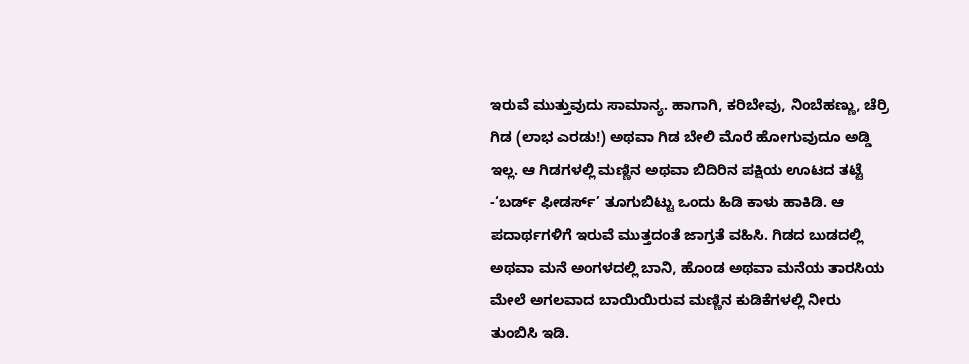ಇರುವೆ ಮುತ್ತುವುದು ಸಾಮಾನ್ಯ. ಹಾಗಾಗಿ, ಕರಿಬೇವು, ನಿಂಬೆಹಣ್ಣು, ಚೆರ್ರಿ ಗಿಡ (ಲಾಭ ಎರಡು!) ಅಥವಾ ಗಿಡ ಬೇಲಿ ಮೊರೆ ಹೋಗುವುದೂ ಅಡ್ಡಿ ಇಲ್ಲ. ಆ ಗಿಡಗಳಲ್ಲಿ ಮಣ್ಣಿನ ಅಥವಾ ಬಿದಿರಿನ ಪಕ್ಷಿಯ ಊಟದ ತಟ್ಟೆ -‘ಬರ್ಡ್ ಫೀಡರ್ಸ್’ ತೂಗುಬಿಟ್ಟು ಒಂದು ಹಿಡಿ ಕಾಳು ಹಾಕಿಡಿ. ಆ ಪದಾರ್ಥಗಳಿಗೆ ಇರುವೆ ಮುತ್ತದಂತೆ ಜಾಗ್ರತೆ ವಹಿಸಿ. ಗಿಡದ ಬುಡದಲ್ಲಿ ಅಥವಾ ಮನೆ ಅಂಗಳದಲ್ಲಿ ಬಾನಿ, ಹೊಂಡ ಅಥವಾ ಮನೆಯ ತಾರಸಿಯ ಮೇಲೆ ಅಗಲವಾದ ಬಾಯಿಯಿರುವ ಮಣ್ಣಿನ ಕುಡಿಕೆಗಳಲ್ಲಿ ನೀರು ತುಂಬಿಸಿ ಇಡಿ.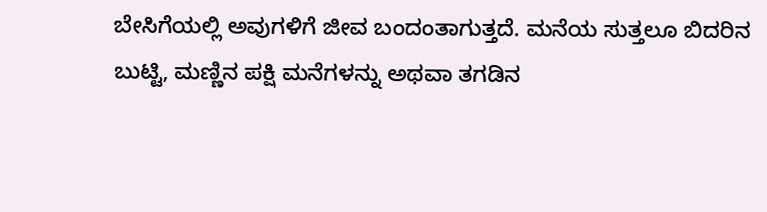ಬೇಸಿಗೆಯಲ್ಲಿ ಅವುಗಳಿಗೆ ಜೀವ ಬಂದಂತಾಗುತ್ತದೆ. ಮನೆಯ ಸುತ್ತಲೂ ಬಿದರಿನ ಬುಟ್ಟಿ, ಮಣ್ಣಿನ ಪಕ್ಷಿ ಮನೆಗಳನ್ನು ಅಥವಾ ತಗಡಿನ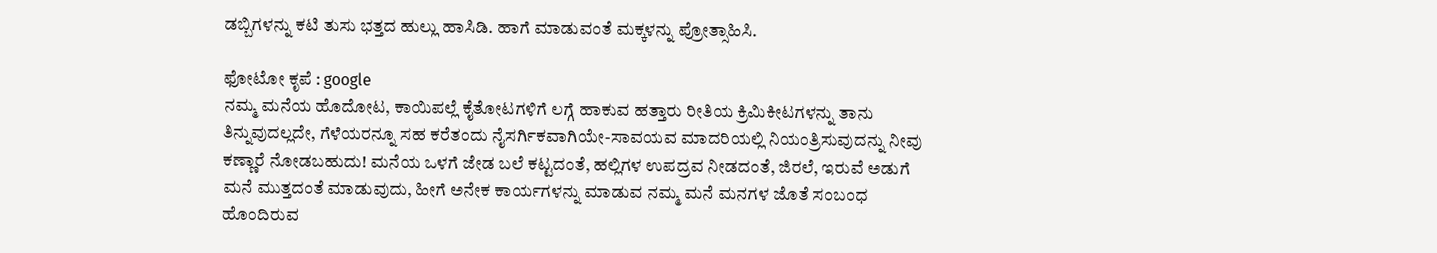ಡಬ್ಬಿಗಳನ್ನು ಕಟಿ ತುಸು ಭತ್ತದ ಹುಲ್ಲು ಹಾಸಿಡಿ. ಹಾಗೆ ಮಾಡುವಂತೆ ಮಕ್ಕಳನ್ನು ಪ್ರೋತ್ಸಾಹಿಸಿ.

ಫೋಟೋ ಕೃಪೆ : google
ನಮ್ಮ ಮನೆಯ ಹೊದೋಟ, ಕಾಯಿಪಲ್ಲೆ ಕೈತೋಟಗಳಿಗೆ ಲಗ್ಗೆ ಹಾಕುವ ಹತ್ತಾರು ರೀತಿಯ ಕ್ರಿಮಿಕೀಟಗಳನ್ನು ತಾನು ತಿನ್ನುವುದಲ್ಲದೇ, ಗೆಳೆಯರನ್ನೂ ಸಹ ಕರೆತಂದು ನೈಸರ್ಗಿಕವಾಗಿಯೇ-ಸಾವಯವ ಮಾದರಿಯಲ್ಲಿ ನಿಯಂತ್ರಿಸುವುದನ್ನು ನೀವು ಕಣ್ಣಾರೆ ನೋಡಬಹುದು! ಮನೆಯ ಒಳಗೆ ಜೇಡ ಬಲೆ ಕಟ್ಟದಂತೆ, ಹಲ್ಲಿಗಳ ಉಪದ್ರವ ನೀಡದಂತೆ, ಜಿರಲೆ, ಇರುವೆ ಅಡುಗೆ ಮನೆ ಮುತ್ತದಂತೆ ಮಾಡುವುದು, ಹೀಗೆ ಅನೇಕ ಕಾರ್ಯಗಳನ್ನು ಮಾಡುವ ನಮ್ಮ ಮನೆ ಮನಗಳ ಜೊತೆ ಸಂಬಂಧ ಹೊಂದಿರುವ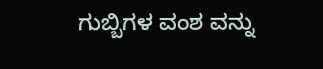ಗುಬ್ಬಿಗಳ ವಂಶ ವನ್ನು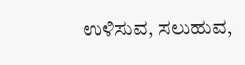ಉಳಿಸುವ, ಸಲುಹುವ,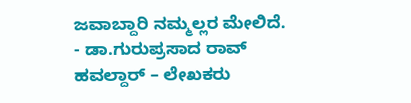ಜವಾಬ್ದಾರಿ ನಮ್ಮಲ್ಲರ ಮೇಲಿದೆ.
- ಡಾ.ಗುರುಪ್ರಸಾದ ರಾವ್ ಹವಲ್ದಾರ್ – ಲೇಖಕರು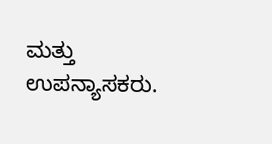ಮತ್ತು ಉಪನ್ಯಾಸಕರು.